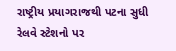રાષ્ટ્રીય પ્રયાગરાજથી પટના સુધી રેલવે સ્ટેશનો પર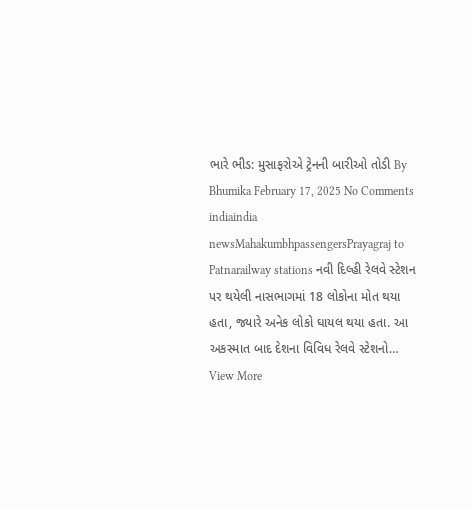ભારે ભીડ: મુસાફરોએ ટ્રેનની બારીઓ તોડી By Bhumika February 17, 2025 No Comments indiaindia newsMahakumbhpassengersPrayagraj to Patnarailway stations નવી દિલ્હી રેલવે સ્ટેશન પર થયેલી નાસભાગમાં 18 લોકોના મોત થયા હતા, જ્યારે અનેક લોકો ઘાયલ થયા હતા. આ અકસ્માત બાદ દેશના વિવિધ રેલવે સ્ટેશનો… View More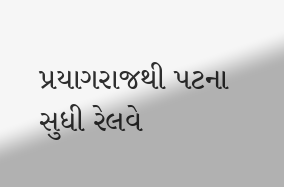પ્રયાગરાજથી પટના સુધી રેલવે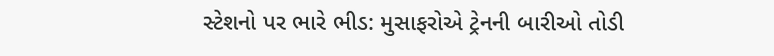સ્ટેશનો પર ભારે ભીડ: મુસાફરોએ ટ્રેનની બારીઓ તોડી